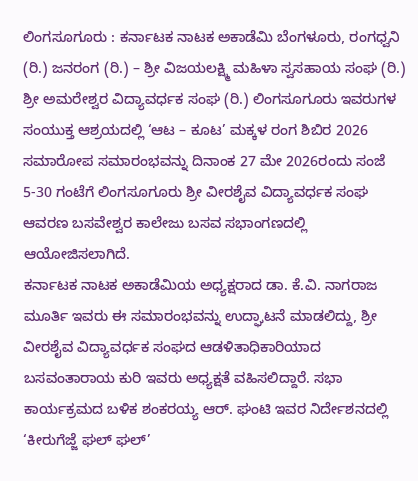ಲಿಂಗಸೂಗೂರು : ಕರ್ನಾಟಕ ನಾಟಕ ಅಕಾಡೆಮಿ ಬೆಂಗಳೂರು, ರಂಗಧ್ವನಿ (ರಿ.) ಜನರಂಗ (ರಿ.) – ಶ್ರೀ ವಿಜಯಲಕ್ಷ್ಮಿ ಮಹಿಳಾ ಸ್ವಸಹಾಯ ಸಂಘ (ರಿ.) ಶ್ರೀ ಅಮರೇಶ್ವರ ವಿದ್ಯಾವರ್ಧಕ ಸಂಘ (ರಿ.) ಲಿಂಗಸೂಗೂರು ಇವರುಗಳ ಸಂಯುಕ್ತ ಆಶ್ರಯದಲ್ಲಿ ‘ಆಟ – ಕೂಟ’ ಮಕ್ಕಳ ರಂಗ ಶಿಬಿರ 2026 ಸಮಾರೋಪ ಸಮಾರಂಭವನ್ನು ದಿನಾಂಕ 27 ಮೇ 2026ರಂದು ಸಂಜೆ 5-30 ಗಂಟೆಗೆ ಲಿಂಗಸೂಗೂರು ಶ್ರೀ ವೀರಶೈವ ವಿದ್ಯಾವರ್ಧಕ ಸಂಘ ಆವರಣ ಬಸವೇಶ್ವರ ಕಾಲೇಜು ಬಸವ ಸಭಾಂಗಣದಲ್ಲಿ ಆಯೋಜಿಸಲಾಗಿದೆ.
ಕರ್ನಾಟಕ ನಾಟಕ ಅಕಾಡೆಮಿಯ ಅಧ್ಯಕ್ಷರಾದ ಡಾ. ಕೆ.ವಿ. ನಾಗರಾಜ ಮೂರ್ತಿ ಇವರು ಈ ಸಮಾರಂಭವನ್ನು ಉದ್ಘಾಟನೆ ಮಾಡಲಿದ್ದು, ಶ್ರೀ ವೀರಶೈವ ವಿದ್ಯಾವರ್ಧಕ ಸಂಘದ ಆಡಳಿತಾಧಿಕಾರಿಯಾದ ಬಸವಂತಾರಾಯ ಕುರಿ ಇವರು ಅಧ್ಯಕ್ಷತೆ ವಹಿಸಲಿದ್ದಾರೆ. ಸಭಾ ಕಾರ್ಯಕ್ರಮದ ಬಳಿಕ ಶಂಕರಯ್ಯ ಆರ್. ಘಂಟಿ ಇವರ ನಿರ್ದೇಶನದಲ್ಲಿ ‘ಕೀರುಗೆಜ್ಜೆ ಘಲ್ ಘಲ್’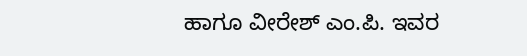ಹಾಗೂ ವೀರೇಶ್ ಎಂ.ಪಿ. ಇವರ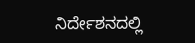ನಿರ್ದೇಶನದಲ್ಲಿ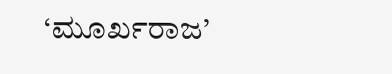‘ಮೂರ್ಖರಾಜ’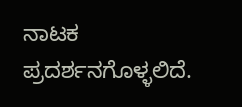ನಾಟಕ ಪ್ರದರ್ಶನಗೊಳ್ಳಲಿದೆ.